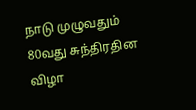நாடு முழுவதும் 80வது சுந்திரதின விழா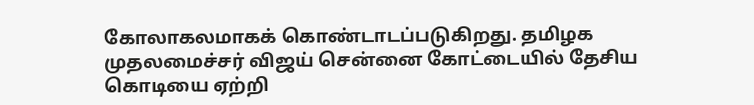கோலாகலமாகக் கொண்டாடப்படுகிறது. தமிழக முதலமைச்சர் விஜய் சென்னை கோட்டையில் தேசிய கொடியை ஏற்றி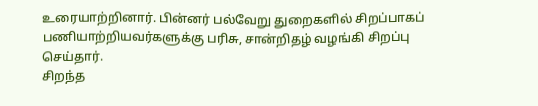உரையாற்றினார். பின்னர் பல்வேறு துறைகளில் சிறப்பாகப் பணியாற்றியவர்களுக்கு பரிசு, சான்றிதழ் வழங்கி சிறப்பு செய்தார்.
சிறந்த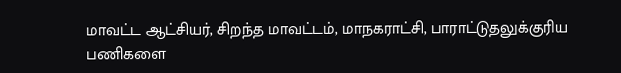மாவட்ட ஆட்சியர், சிறந்த மாவட்டம், மாநகராட்சி, பாராட்டுதலுக்குரிய பணிகளை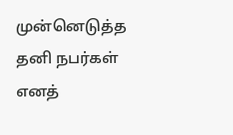முன்னெடுத்த தனி நபர்கள் எனத்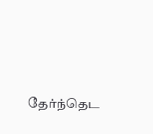தேர்ந்தெட